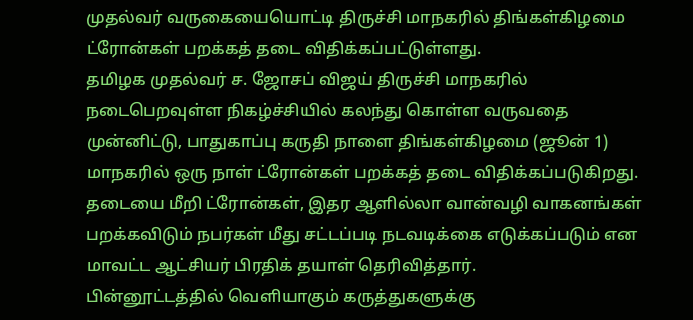முதல்வர் வருகையையொட்டி திருச்சி மாநகரில் திங்கள்கிழமை ட்ரோன்கள் பறக்கத் தடை விதிக்கப்பட்டுள்ளது.
தமிழக முதல்வர் ச. ஜோசப் விஜய் திருச்சி மாநகரில் நடைபெறவுள்ள நிகழ்ச்சியில் கலந்து கொள்ள வருவதை முன்னிட்டு, பாதுகாப்பு கருதி நாளை திங்கள்கிழமை (ஜூன் 1)
மாநகரில் ஒரு நாள் ட்ரோன்கள் பறக்கத் தடை விதிக்கப்படுகிறது. தடையை மீறி ட்ரோன்கள், இதர ஆளில்லா வான்வழி வாகனங்கள் பறக்கவிடும் நபர்கள் மீது சட்டப்படி நடவடிக்கை எடுக்கப்படும் என மாவட்ட ஆட்சியர் பிரதிக் தயாள் தெரிவித்தார்.
பின்னூட்டத்தில் வெளியாகும் கருத்துகளுக்கு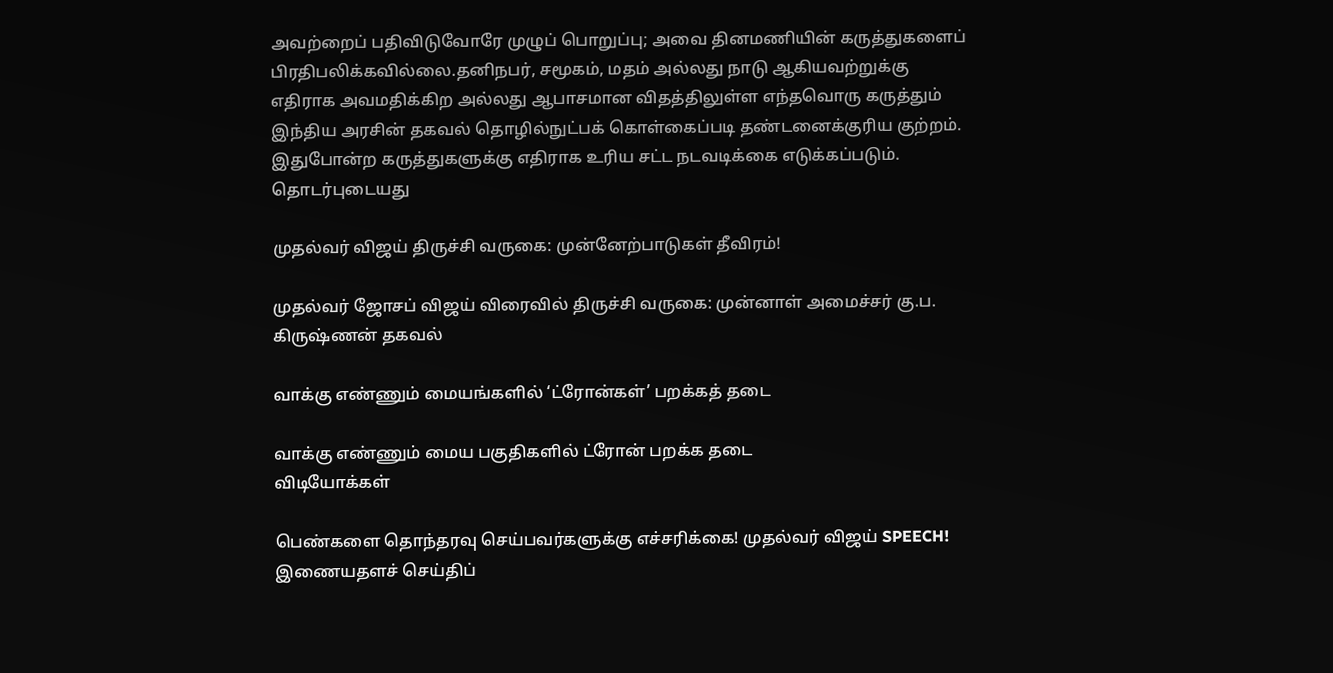அவற்றைப் பதிவிடுவோரே முழுப் பொறுப்பு; அவை தினமணியின் கருத்துகளைப் பிரதிபலிக்கவில்லை.தனிநபர், சமூகம், மதம் அல்லது நாடு ஆகியவற்றுக்கு எதிராக அவமதிக்கிற அல்லது ஆபாசமான விதத்திலுள்ள எந்தவொரு கருத்தும் இந்திய அரசின் தகவல் தொழில்நுட்பக் கொள்கைப்படி தண்டனைக்குரிய குற்றம். இதுபோன்ற கருத்துகளுக்கு எதிராக உரிய சட்ட நடவடிக்கை எடுக்கப்படும்.
தொடர்புடையது

முதல்வர் விஜய் திருச்சி வருகை: முன்னேற்பாடுகள் தீவிரம்!

முதல்வர் ஜோசப் விஜய் விரைவில் திருச்சி வருகை: முன்னாள் அமைச்சர் கு.ப. கிருஷ்ணன் தகவல்

வாக்கு எண்ணும் மையங்களில் ‘ட்ரோன்கள்’ பறக்கத் தடை

வாக்கு எண்ணும் மைய பகுதிகளில் ட்ரோன் பறக்க தடை
விடியோக்கள்

பெண்களை தொந்தரவு செய்பவர்களுக்கு எச்சரிக்கை! முதல்வர் விஜய் SPEECH!
இணையதளச் செய்திப்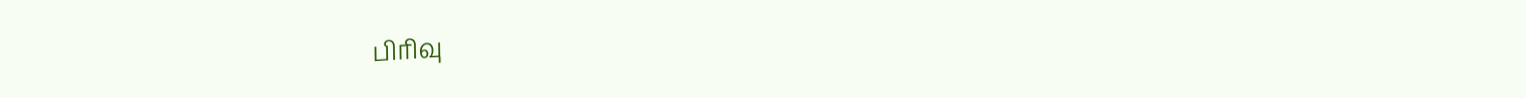பிரிவு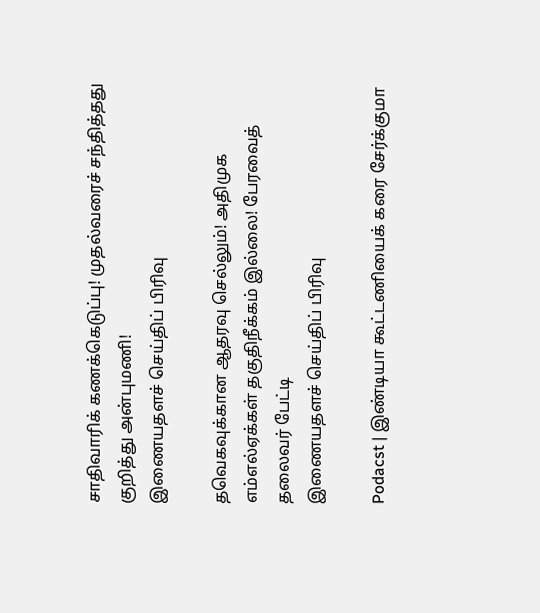சாதிவாரிக் கணக்கெடுப்பு! முதல்வரைச் சந்தித்தது குறித்து அன்புமணி!
இணையதளச் செய்திப் பிரிவு

தவெகவுக்கான ஆதரவு செல்லும்! அதிமுக எம்எல்ஏக்கள் தகுதிநீக்கம் இல்லை! பேரவைத் தலைவர் பேட்டி
இணையதளச் செய்திப் பிரிவு

Podacst | இண்டியா கூட்டணியைக் கரை சேர்க்குமா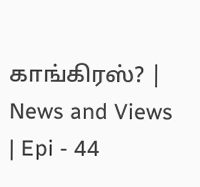காங்கிரஸ்? | News and Views | Epi - 44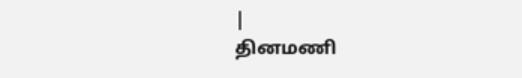|
தினமணி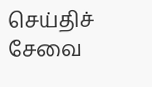செய்திச் சேவை